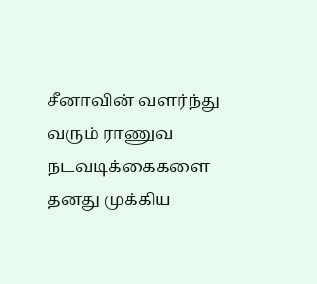சீனாவின் வளர்ந்து வரும் ராணுவ நடவடிக்கைகளை தனது முக்கிய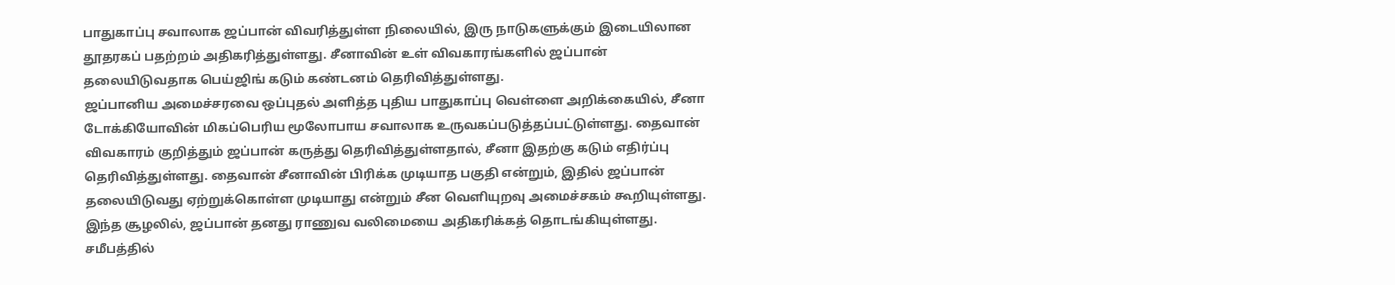பாதுகாப்பு சவாலாக ஜப்பான் விவரித்துள்ள நிலையில், இரு நாடுகளுக்கும் இடையிலான தூதரகப் பதற்றம் அதிகரித்துள்ளது. சீனாவின் உள் விவகாரங்களில் ஜப்பான் தலையிடுவதாக பெய்ஜிங் கடும் கண்டனம் தெரிவித்துள்ளது.
ஜப்பானிய அமைச்சரவை ஒப்புதல் அளித்த புதிய பாதுகாப்பு வெள்ளை அறிக்கையில், சீனா டோக்கியோவின் மிகப்பெரிய மூலோபாய சவாலாக உருவகப்படுத்தப்பட்டுள்ளது. தைவான் விவகாரம் குறித்தும் ஜப்பான் கருத்து தெரிவித்துள்ளதால், சீனா இதற்கு கடும் எதிர்ப்பு தெரிவித்துள்ளது. தைவான் சீனாவின் பிரிக்க முடியாத பகுதி என்றும், இதில் ஜப்பான் தலையிடுவது ஏற்றுக்கொள்ள முடியாது என்றும் சீன வெளியுறவு அமைச்சகம் கூறியுள்ளது.
இந்த சூழலில், ஜப்பான் தனது ராணுவ வலிமையை அதிகரிக்கத் தொடங்கியுள்ளது. சமீபத்தில்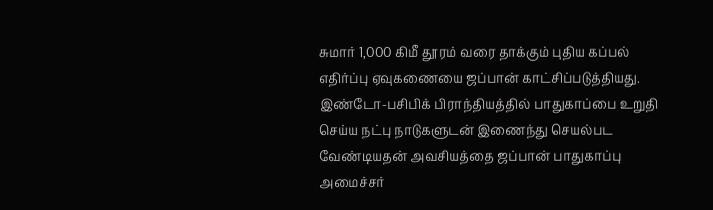சுமார் 1,000 கிமீ தூரம் வரை தாக்கும் புதிய கப்பல் எதிர்ப்பு ஏவுகணையை ஜப்பான் காட்சிப்படுத்தியது. இண்டோ-பசிபிக் பிராந்தியத்தில் பாதுகாப்பை உறுதி செய்ய நட்பு நாடுகளுடன் இணைந்து செயல்பட வேண்டியதன் அவசியத்தை ஜப்பான் பாதுகாப்பு அமைச்சர்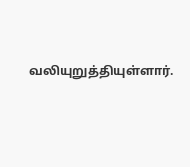வலியுறுத்தியுள்ளார்.